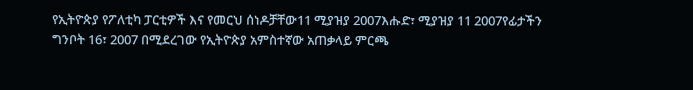የኢትዮጵያ የፖለቲካ ፓርቲዎች እና የመርህ ሰነዶቻቸው11 ሚያዝያ 2007እሑድ፣ ሚያዝያ 11 2007የፊታችን ግንቦት 16፣ 2007 በሚደረገው የኢትዮጵያ አምስተኛው አጠቃላይ ምርጫ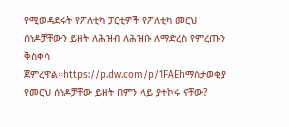የሚወዳደሩት የፖለቲካ ፓርቲዎች የፖለቲካ መርህ ሰነዶቻቸውን ይዘት ለሕዝብ ለሕዝቡ ለማድረስ የምረጡን ቅስቀሳ ጀምረዋል።https://p.dw.com/p/1FAEhማስታወቂያ የመርህ ሰነዶቻቸው ይዘት በምን ላይ ያተኮሩ ናቸው?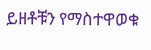ይዘቶቹን የማስተዋወቁ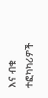እና ብቁ ተፎካካሪዎች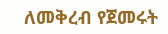ለመቅረብ የጀመሩት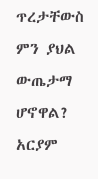ጥረታቸውስ ምን ያህል ውጤታማ ሆኖዋል? አርያም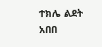ተክሌ ልደት አበበ